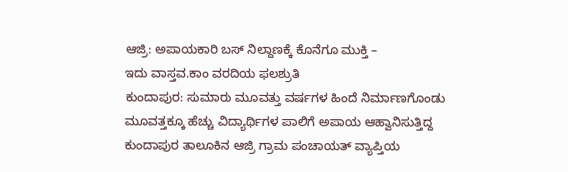ಆಜ್ರಿ: ಅಪಾಯಕಾರಿ ಬಸ್ ನಿಲ್ದಾಣಕ್ಕೆ ಕೊನೆಗೂ ಮುಕ್ತಿ –
ಇದು ವಾಸ್ತವ.ಕಾಂ ವರದಿಯ ಫಲಶ್ರುತಿ
ಕುಂದಾಪುರ: ಸುಮಾರು ಮೂವತ್ತು ವರ್ಷಗಳ ಹಿಂದೆ ನಿರ್ಮಾಣಗೊಂಡು ಮೂವತ್ತಕ್ಕೂ ಹೆಚ್ಚು ವಿದ್ಯಾರ್ಥಿಗಳ ಪಾಲಿಗೆ ಅಪಾಯ ಆಹ್ವಾನಿಸುತ್ತಿದ್ದ ಕುಂದಾಪುರ ತಾಲೂಕಿನ ಆಜ್ರಿ ಗ್ರಾಮ ಪಂಚಾಯತ್ ವ್ಯಾಪ್ತಿಯ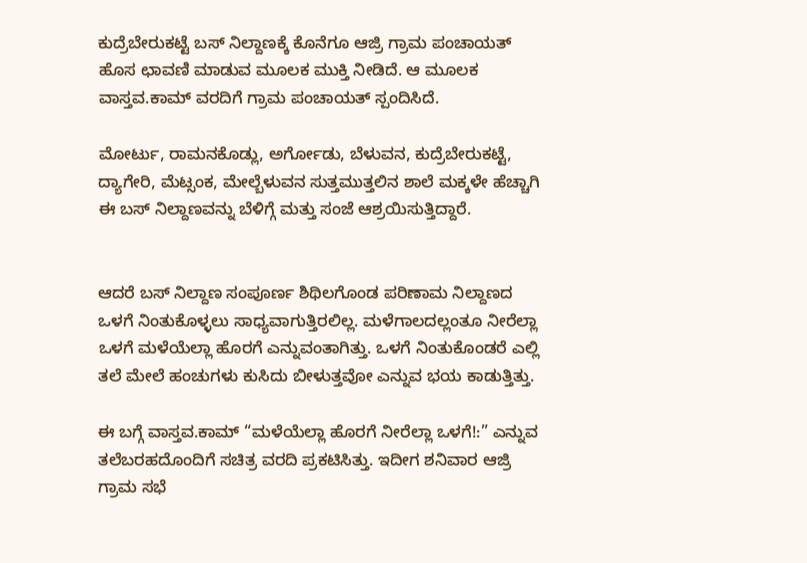ಕುದ್ರೆಬೇರುಕಟ್ಟೆ ಬಸ್ ನಿಲ್ದಾಣಕ್ಕೆ ಕೊನೆಗೂ ಆಜ್ರಿ ಗ್ರಾಮ ಪಂಚಾಯತ್ ಹೊಸ ಛಾವಣಿ ಮಾಡುವ ಮೂಲಕ ಮುಕ್ತಿ ನೀಡಿದೆ. ಆ ಮೂಲಕ ವಾಸ್ತವ.ಕಾಮ್ ವರದಿಗೆ ಗ್ರಾಮ ಪಂಚಾಯತ್ ಸ್ಪಂದಿಸಿದೆ.

ಮೋರ್ಟು, ರಾಮನಕೊಡ್ಲು, ಅರ್ಗೋಡು, ಬೆಳುವನ, ಕುದ್ರೆಬೇರುಕಟ್ಟೆ, ದ್ಯಾಗೇರಿ, ಮೆಟ್ಸಂಕ, ಮೇಲ್ಬೆಳುವನ ಸುತ್ತಮುತ್ತಲಿನ ಶಾಲೆ ಮಕ್ಕಳೇ ಹೆಚ್ಚಾಗಿ ಈ ಬಸ್ ನಿಲ್ದಾಣವನ್ನು ಬೆಳಿಗ್ಗೆ ಮತ್ತು ಸಂಜೆ ಆಶ್ರಯಿಸುತ್ತಿದ್ದಾರೆ.


ಆದರೆ ಬಸ್ ನಿಲ್ದಾಣ ಸಂಪೂರ್ಣ ಶಿಥಿಲಗೊಂಡ ಪರಿಣಾಮ ನಿಲ್ದಾಣದ ಒಳಗೆ ನಿಂತುಕೊಳ್ಳಲು ಸಾಧ್ಯವಾಗುತ್ತಿರಲಿಲ್ಲ. ಮಳೆಗಾಲದಲ್ಲಂತೂ ನೀರೆಲ್ಲಾ ಒಳಗೆ ಮಳೆಯೆಲ್ಲಾ ಹೊರಗೆ ಎನ್ನುವಂತಾಗಿತ್ತು. ಒಳಗೆ ನಿಂತುಕೊಂಡರೆ ಎಲ್ಲಿ ತಲೆ ಮೇಲೆ ಹಂಚುಗಳು ಕುಸಿದು ಬೀಳುತ್ತವೋ ಎನ್ನುವ ಭಯ ಕಾಡುತ್ತಿತ್ತು.

ಈ ಬಗ್ಗೆ ವಾಸ್ತವ.ಕಾಮ್ “ಮಳೆಯೆಲ್ಲಾ ಹೊರಗೆ ನೀರೆಲ್ಲಾ ಒಳಗೆ!:” ಎನ್ನುವ ತಲೆಬರಹದೊಂದಿಗೆ ಸಚಿತ್ರ ವರದಿ ಪ್ರಕಟಿಸಿತ್ತು. ಇದೀಗ ಶನಿವಾರ ಆಜ್ರಿ ಗ್ರಾಮ ಸಭೆ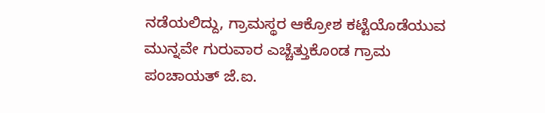ನಡೆಯಲಿದ್ದು, ಗ್ರಾಮಸ್ಥರ ಆಕ್ರೋಶ ಕಟ್ಟೆಯೊಡೆಯುವ ಮುನ್ನವೇ ಗುರುವಾರ ಎಚ್ಚೆತ್ತುಕೊಂಡ ಗ್ರಾಮ ಪಂಚಾಯತ್ ಜೆ.ಐ.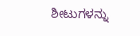ಶೀಟುಗಳನ್ನು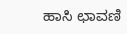ಹಾಸಿ ಛಾವಣಿ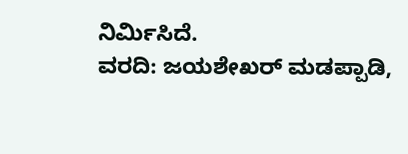ನಿರ್ಮಿಸಿದೆ.
ವರದಿ: ಜಯಶೇಖರ್ ಮಡಪ್ಪಾಡಿ,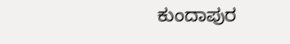ಕುಂದಾಪುರ